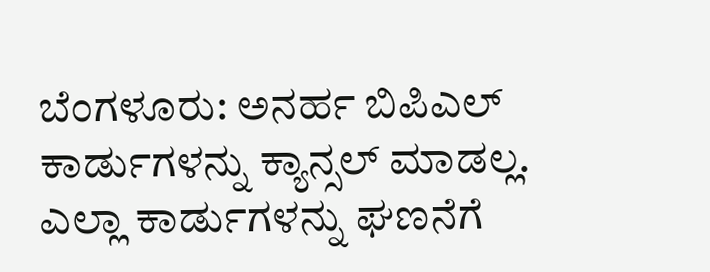ಬೆಂಗಳೂರು: ಅನರ್ಹ ಬಿಪಿಎಲ್‌ ಕಾರ್ಡುಗಳನ್ನು ಕ್ಯಾನ್ಸಲ್‌ ಮಾಡಲ್ಲ. ಎಲ್ಲಾ ಕಾರ್ಡುಗಳನ್ನು ಘಣನೆಗೆ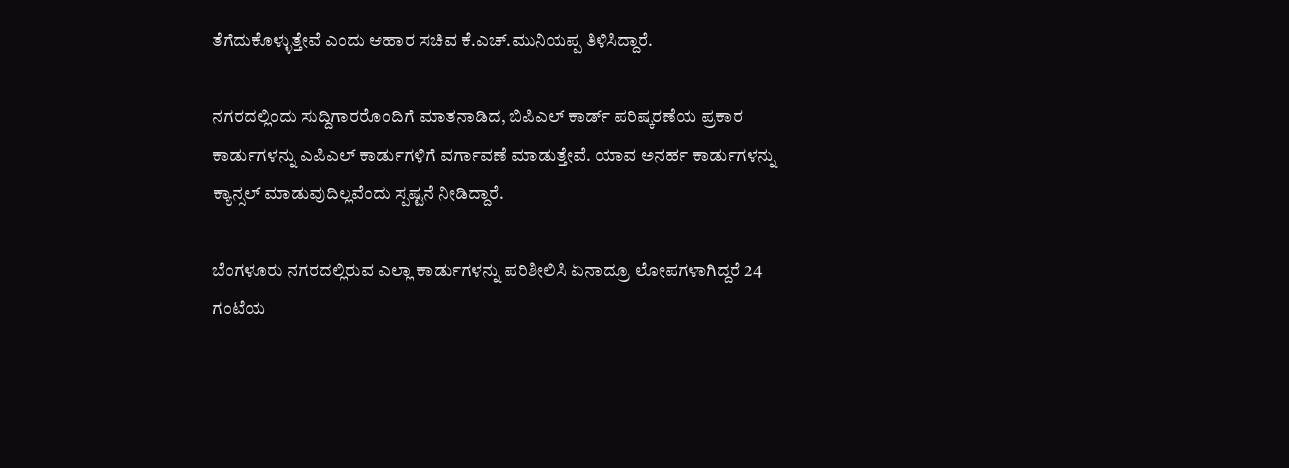ತೆಗೆದುಕೊಳ್ಳುತ್ತೇವೆ ಎಂದು ಆಹಾರ ಸಚಿವ ಕೆ.ಎಚ್.ಮುನಿಯಪ್ಪ ತಿಳಿಸಿದ್ದಾರೆ.

ನಗರದಲ್ಲಿಂದು ಸುದ್ದಿಗಾರರೊಂದಿಗೆ ಮಾತನಾಡಿದ, ಬಿಪಿಎಲ್‌ ಕಾರ್ಡ್‌ ಪರಿಷ್ಕರಣೆಯ ಪ್ರಕಾರ ಕಾರ್ಡುಗಳನ್ನು ಎಪಿಎಲ್‌ ಕಾರ್ಡುಗಳಿಗೆ ವರ್ಗಾವಣೆ ಮಾಡುತ್ತೇವೆ. ಯಾವ ಅನರ್ಹ ಕಾರ್ಡುಗಳನ್ನು ಕ್ಯಾನ್ಸಲ್‌ ಮಾಡುವುದಿಲ್ಲವೆಂದು ಸ್ಪಷ್ಟನೆ ನೀಡಿದ್ದಾರೆ.

ಬೆಂಗಳೂರು ನಗರದಲ್ಲಿರುವ ಎಲ್ಲಾ ಕಾರ್ಡುಗಳನ್ನು ಪರಿಶೀಲಿಸಿ ಏನಾದ್ರೂ ಲೋಪಗಳಾಗಿದ್ದರೆ 24 ಗಂಟೆಯ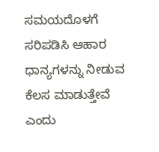ಸಮಯದೊಳಗೆ ಸರಿಪಡಿಸಿ ಆಹಾರ ಧಾನ್ಯಗಳನ್ನು ನೀಡುವ ಕೆಲಸ ಮಾಡುತ್ತೇವೆ ಎಂದು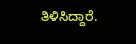ತಿಳಿಸಿದ್ದಾರೆ.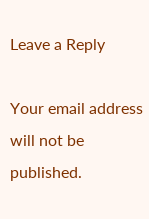Leave a Reply

Your email address will not be published.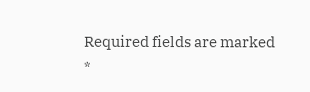Required fields are marked *